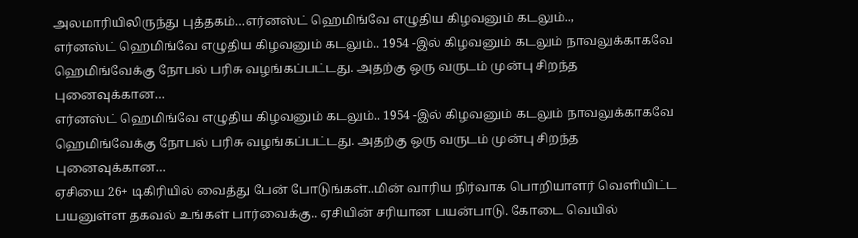அலமாரியிலிருந்து புத்தகம்…எர்னஸ்ட் ஹெமிங்வே எழுதிய கிழவனும் கடலும்..,
எர்னஸ்ட் ஹெமிங்வே எழுதிய கிழவனும் கடலும்.. 1954 -இல் கிழவனும் கடலும் நாவலுக்காகவே ஹெமிங்வேக்கு நோபல் பரிசு வழங்கப்பட்டது. அதற்கு ஒரு வருடம் முன்பு சிறந்த புனைவுக்கான…
எர்னஸ்ட் ஹெமிங்வே எழுதிய கிழவனும் கடலும்.. 1954 -இல் கிழவனும் கடலும் நாவலுக்காகவே ஹெமிங்வேக்கு நோபல் பரிசு வழங்கப்பட்டது. அதற்கு ஒரு வருடம் முன்பு சிறந்த புனைவுக்கான…
ஏசியை 26+ டிகிரியில் வைத்து பேன் போடுங்கள்..மின் வாரிய நிர்வாக பொறியாளர் வெளியிட்ட பயனுள்ள தகவல் உங்கள் பார்வைக்கு.. ஏசியின் சரியான பயன்பாடு. கோடை வெயில்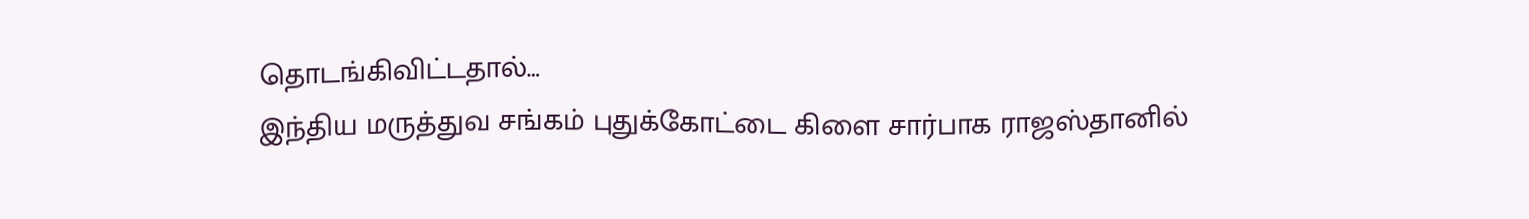தொடங்கிவிட்டதால்…
இந்திய மருத்துவ சங்கம் புதுக்கோட்டை கிளை சார்பாக ராஜஸ்தானில்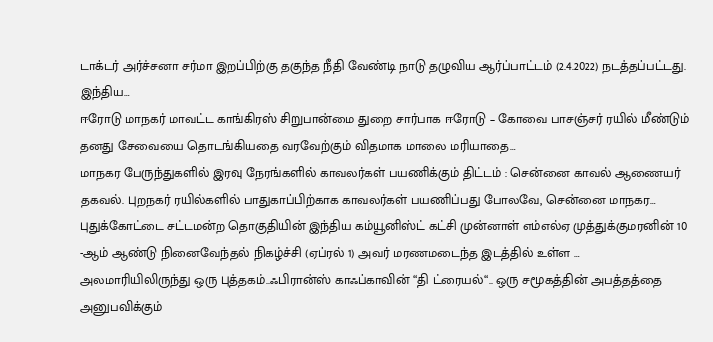டாக்டர் அர்ச்சனா சர்மா இறப்பிற்கு தகுந்த நீதி வேண்டி நாடு தழுவிய ஆர்ப்பாட்டம் (2.4.2022) நடத்தப்பட்டது. இந்திய…
ஈரோடு மாநகர் மாவட்ட காங்கிரஸ் சிறுபான்மை துறை சார்பாக ஈரோடு – கோவை பாசஞ்சர் ரயில் மீண்டும் தனது சேவையை தொடங்கியதை வரவேற்கும் விதமாக மாலை மரியாதை…
மாநகர பேருந்துகளில் இரவு நேரங்களில் காவலர்கள் பயணிக்கும் திட்டம் : சென்னை காவல் ஆணையர் தகவல். புறநகர் ரயில்களில் பாதுகாப்பிற்காக காவலர்கள் பயணிப்பது போலவே, சென்னை மாநகர…
புதுக்கோட்டை சட்டமன்ற தொகுதியின் இந்திய கம்யூனிஸ்ட் கட்சி முன்னாள் எம்எல்ஏ முத்துக்குமரனின் 10 -ஆம் ஆண்டு நினைவேந்தல் நிகழ்ச்சி (ஏப்ரல் 1) அவர் மரணமடைந்த இடத்தில் உள்ள …
அலமாரியிலிருந்து ஒரு புத்தகம்..ஃபிரான்ஸ் காஃப்காவின் “தி ட்ரையல்“.. ஒரு சமூகத்தின் அபத்தத்தை அனுபவிக்கும்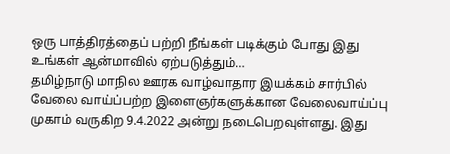ஒரு பாத்திரத்தைப் பற்றி நீங்கள் படிக்கும் போது இது உங்கள் ஆன்மாவில் ஏற்படுத்தும்…
தமிழ்நாடு மாநில ஊரக வாழ்வாதார இயக்கம் சார்பில் வேலை வாய்ப்பற்ற இளைஞர்களுக்கான வேலைவாய்ப்பு முகாம் வருகிற 9.4.2022 அன்று நடைபெறவுள்ளது. இது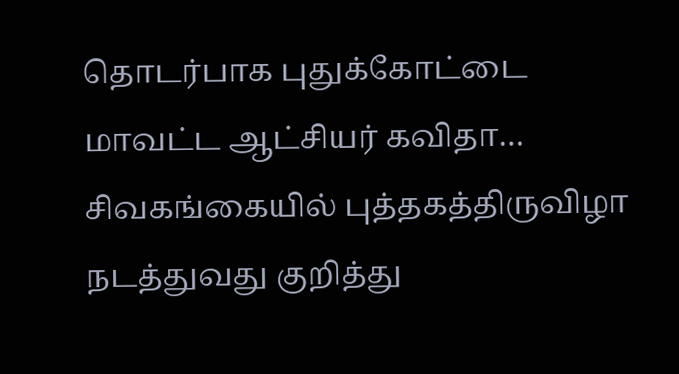தொடர்பாக புதுக்கோட்டை மாவட்ட ஆட்சியர் கவிதா…
சிவகங்கையில் புத்தகத்திருவிழா நடத்துவது குறித்து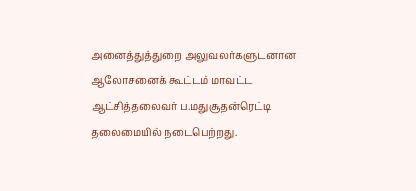அனைத்துத்துறை அலுவலர்களுடனான ஆலோசனைக் கூட்டம் மாவட்ட ஆட்சித்தலைவர் ப.மதுசூதன்ரெட்டி தலைமையில் நடைபெற்றது.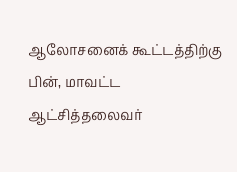ஆலோசனைக் கூட்டத்திற்கு பின், மாவட்ட ஆட்சித்தலைவர்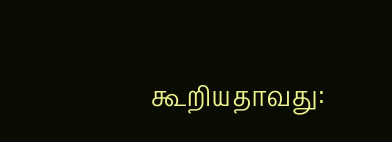கூறியதாவது: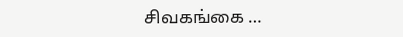சிவகங்கை …